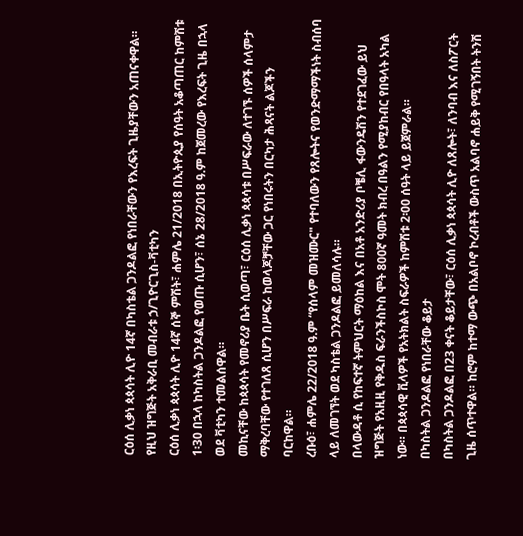ርዕሰ ሊቃነ ጳጳሳት ሊዮ 14ኛ በካስቴል ጋንዶልፎ የነበራቸውን የእረፍት ጊዜያቸውን አጠናቀዋል።
የዚህ ዝግጅት አቅራቢ መብራቱ ኃ/ጊዮርጊስ-ቫቲካን
ርዕሰ ሊቃነ ጳጳሳት ሊዮ 14ኛ ሰኞ ምሽት፣ ሐምሌ 21/2018 በኢትዮጲያ የሰዓት አቆጣጠር ከምሽቱ 1፡30 በኋላ ከካስትል ጋንዶልፎ የወጡ ሲሆን፣ ሰኔ 28/2018 ዓ.ም ከጀመረው የእረፍት ጊዜ በኋላ ወደ ቫቲካን ተመልሰዋል።
መኪናቸው ከጳጳሳት የመኖሪያ ቤት ሲወጣ፣ ርዕሰ ሊቃነ ጳጳሳቱ በሥፍራው ለተገኙ ሰዎች ሰላምታ ማቅረባቸው የተገለጸ ሲሆን በሥፍራ ከወላጆቻቸው ጋር የነበሩትን በርካታ ሕጻናት ልጆችን ባርከዋል።
ረቡዕ፣ ሐምሌ 22/2018 ዓ.ም “የሰላም መዝሙር" የተባለውን የጸሎትና የወንድማማችነት ስብሰባ ላይ ለመገኘት ወደ ካስቴል ጋንዶልፎ ይመለሳሉ።
በላውዳቶ ሲ የከፍተኛ ትምህርት ማዕከል እና በአቶ አንድሪያ ቦቼሊ ፋውንዴሽን የተደገፈው ይህ ዝግጅት የአዚዚ የቅዱስ ፍራንችስኮስ ሞት 800ኛ ዓመት ክብረ በዓልን የሚያከብር የበዓላት አካል ነው። በጳጳሳዊ ቪላዎች የአትክልት ስፍራዎች ከምሽቱ 2፡00 ሰዓት ላይ ይጀምራል።
በካስትል ጋንዶልፎ የነበራቸው ቆይታ
በካስትል ጋንዶልፎ በ23 ቀናት ቆይታቸው፣ ርዕሰ ሊቃነ ጳጳሳት ሊዮ ለጸሎት፣ ለንባብ እና ለስፖርት ጊዜ ሰጥተዋል። ከሮም ከተማ ውጭ በአልቦኖ ኮረብቶች ውስጥ አልባኖ ሐይቅ የሚገኝበት ትንሽ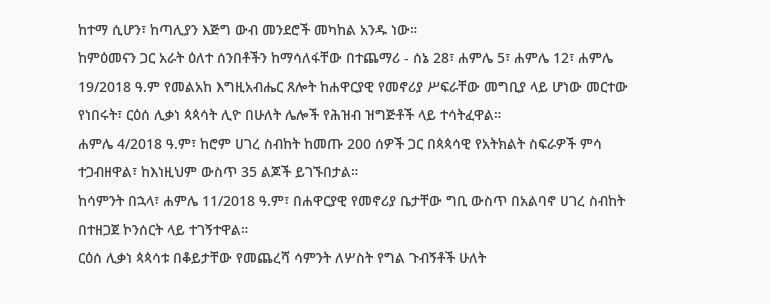ከተማ ሲሆን፣ ከጣሊያን እጅግ ውብ መንደሮች መካከል አንዱ ነው።
ከምዕመናን ጋር አራት ዕለተ ሰንበቶችን ከማሳለፋቸው በተጨማሪ - ሰኔ 28፣ ሐምሌ 5፣ ሐምሌ 12፣ ሐምሌ 19/2018 ዓ.ም የመልአከ እግዚአብሔር ጸሎት ከሐዋርያዊ የመኖሪያ ሥፍራቸው መግቢያ ላይ ሆነው መርተው የነበሩት፣ ርዕሰ ሊቃነ ጳጳሳት ሊዮ በሁለት ሌሎች የሕዝብ ዝግጅቶች ላይ ተሳትፈዋል።
ሐምሌ 4/2018 ዓ.ም፣ ከሮም ሀገረ ስብከት ከመጡ 200 ሰዎች ጋር በጳጳሳዊ የአትክልት ስፍራዎች ምሳ ተጋብዘዋል፣ ከእነዚህም ውስጥ 35 ልጆች ይገኙበታል።
ከሳምንት በኋላ፣ ሐምሌ 11/2018 ዓ.ም፣ በሐዋርያዊ የመኖሪያ ቤታቸው ግቢ ውስጥ በአልባኖ ሀገረ ስብከት በተዘጋጀ ኮንሰርት ላይ ተገኝተዋል።
ርዕሰ ሊቃነ ጳጳሳቱ በቆይታቸው የመጨረሻ ሳምንት ለሦስት የግል ጉብኝቶች ሁለት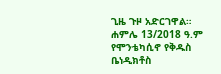ጊዜ ጉዞ አድርገዋል። ሐምሌ 13/2018 ዓ.ም የሞንቴካሲኖ የቅዱስ ቤነዲክቶስ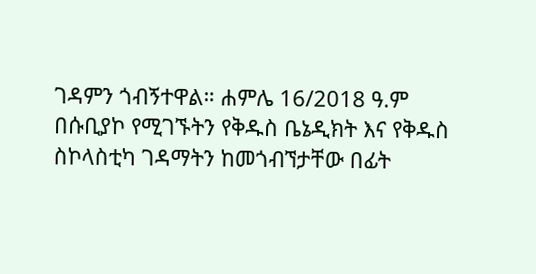ገዳምን ጎብኝተዋል። ሐምሌ 16/2018 ዓ.ም በሱቢያኮ የሚገኙትን የቅዱስ ቤኔዲክት እና የቅዱስ ስኮላስቲካ ገዳማትን ከመጎብኘታቸው በፊት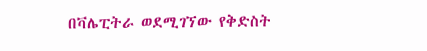በቫሌፒትራ ወደሚገኘው የቅድስት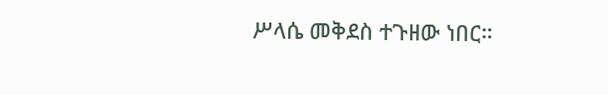ሥላሴ መቅደስ ተጉዘው ነበር።